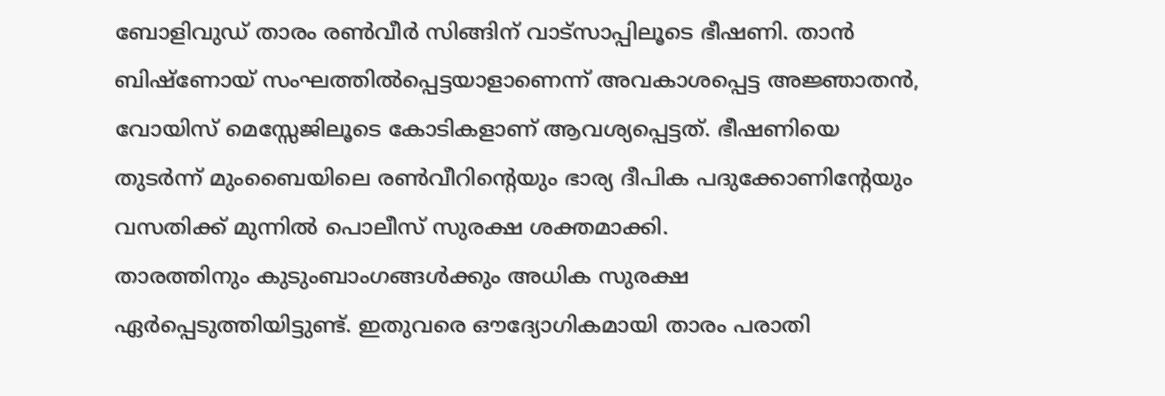ബോളിവുഡ് താരം രൺവീർ സിങ്ങിന് വാട്സാപ്പിലൂടെ ഭീഷണി. താൻ ബിഷ്ണോയ് സംഘത്തിൽപ്പെട്ടയാളാണെന്ന് അവകാശപ്പെട്ട അജ്ഞാതൻ, വോയിസ് മെസ്സേജിലൂടെ കോടികളാണ് ആവശ്യപ്പെട്ടത്. ഭീഷണിയെ തുടർന്ന് മുംബൈയിലെ രൺവീറിന്റെയും ഭാര്യ ദീപിക പദുക്കോണിന്റേയും വസതിക്ക് മുന്നിൽ പൊലീസ് സുരക്ഷ ശക്തമാക്കി.
താരത്തിനും കുടുംബാംഗങ്ങൾക്കും അധിക സുരക്ഷ ഏർപ്പെടുത്തിയിട്ടുണ്ട്. ഇതുവരെ ഔദ്യോഗികമായി താരം പരാതി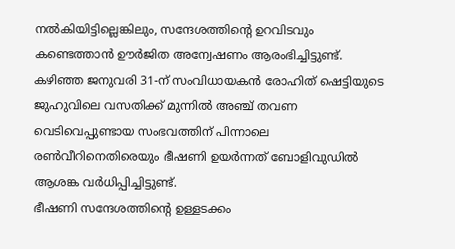നൽകിയിട്ടില്ലെങ്കിലും, സന്ദേശത്തിന്റെ ഉറവിടവും കണ്ടെത്താൻ ഊർജിത അന്വേഷണം ആരംഭിച്ചിട്ടുണ്ട്. കഴിഞ്ഞ ജനുവരി 31-ന് സംവിധായകൻ രോഹിത് ഷെട്ടിയുടെ ജുഹുവിലെ വസതിക്ക് മുന്നിൽ അഞ്ച് തവണ വെടിവെപ്പുണ്ടായ സംഭവത്തിന് പിന്നാലെ രൺവീറിനെതിരെയും ഭീഷണി ഉയർന്നത് ബോളിവുഡിൽ ആശങ്ക വർധിപ്പിച്ചിട്ടുണ്ട്.
ഭീഷണി സന്ദേശത്തിന്റെ ഉള്ളടക്കം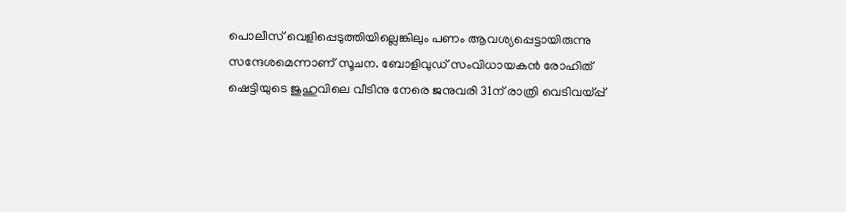പൊലീസ് വെളിപ്പെടുത്തിയില്ലെങ്കിലും പണം ആവശ്യപ്പെട്ടായിരുന്നു സന്ദേശമെന്നാണ് സൂചന. ബോളിവുഡ് സംവിധായകൻ രോഹിത് ഷെട്ടിയുടെ ജുഹുവിലെ വീടിനു നേരെ ജനുവരി 31ന് രാത്രി വെടിവയ്പ്പ്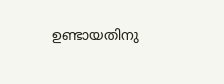ഉണ്ടായതിനു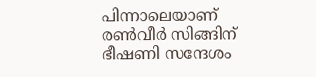പിന്നാലെയാണ് രൺവീർ സിങ്ങിന് ഭീഷണി സന്ദേശം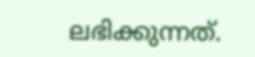ലഭിക്കുന്നത്.